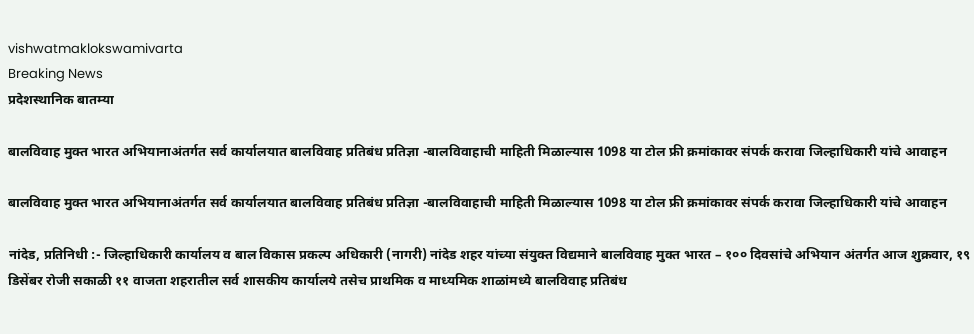vishwatmaklokswamivarta
Breaking News
प्रदेशस्थानिक बातम्या

बालविवाह मुक्त भारत अभियानाअंतर्गत सर्व कार्यालयात बालविवाह प्रतिबंध प्रतिज्ञा -बालविवाहाची माहिती मिळाल्यास 1098 या टोल फ्री क्रमांकावर संपर्क करावा जिल्हाधिकारी यांचे आवाहन

बालविवाह मुक्त भारत अभियानाअंतर्गत सर्व कार्यालयात बालविवाह प्रतिबंध प्रतिज्ञा -बालविवाहाची माहिती मिळाल्यास 1098 या टोल फ्री क्रमांकावर संपर्क करावा जिल्हाधिकारी यांचे आवाहन

नांदेड, प्रतिनिधी :- जिल्हाधिकारी कार्यालय व बाल विकास प्रकल्प अधिकारी (नागरी) नांदेड शहर यांच्या संयुक्त विद्यमाने बालविवाह मुक्त भारत – १०० दिवसांचे अभियान अंतर्गत आज शुक्रवार, १९ डिसेंबर रोजी सकाळी ११ वाजता शहरातील सर्व शासकीय कार्यालये तसेच प्राथमिक व माध्यमिक शाळांमध्ये बालविवाह प्रतिबंध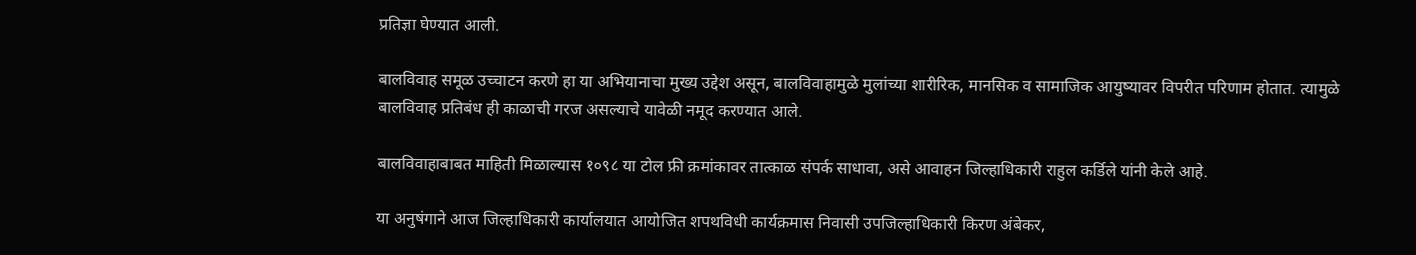प्रतिज्ञा घेण्यात आली.

बालविवाह समूळ उच्चाटन करणे हा या अभियानाचा मुख्य उद्देश असून, बालविवाहामुळे मुलांच्या शारीरिक, मानसिक व सामाजिक आयुष्यावर विपरीत परिणाम होतात. त्यामुळे बालविवाह प्रतिबंध ही काळाची गरज असल्याचे यावेळी नमूद करण्यात आले.

बालविवाहाबाबत माहिती मिळाल्यास १०९८ या टोल फ्री क्रमांकावर तात्काळ संपर्क साधावा, असे आवाहन जिल्हाधिकारी राहुल कर्डिले यांनी केले आहे.

या अनुषंगाने आज जिल्हाधिकारी कार्यालयात आयोजित शपथविधी कार्यक्रमास निवासी उपजिल्हाधिकारी किरण अंबेकर,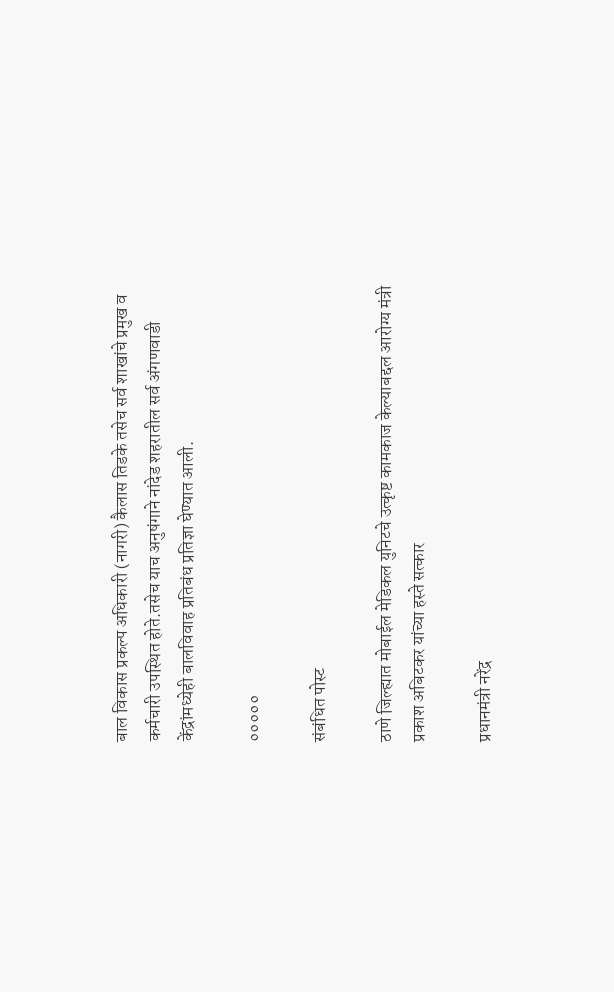बाल विकास प्रकल्प अधिकारी (नागरी) कैलास तिडके तसेच सर्व शाखांचे प्रमुख व कर्मचारी उपस्थित होते.तसेच याच अनुषंगाने नांदेड शहरातील सर्व अंगणवाडी केंद्रांमध्येही बालविवाह प्रतिबंध प्रतिज्ञा घेण्यात आली.

०००००

संबंधित पोस्ट

ठाणे जिल्ह्यात मोबाईल मेडिकल युनिटचे उत्कृष्ट कामकाज केल्याबद्दल आरोग्य मंत्री प्रकाश अबिटकर यांच्या हस्ते सत्कार

प्रधानमंत्री नरेंद्र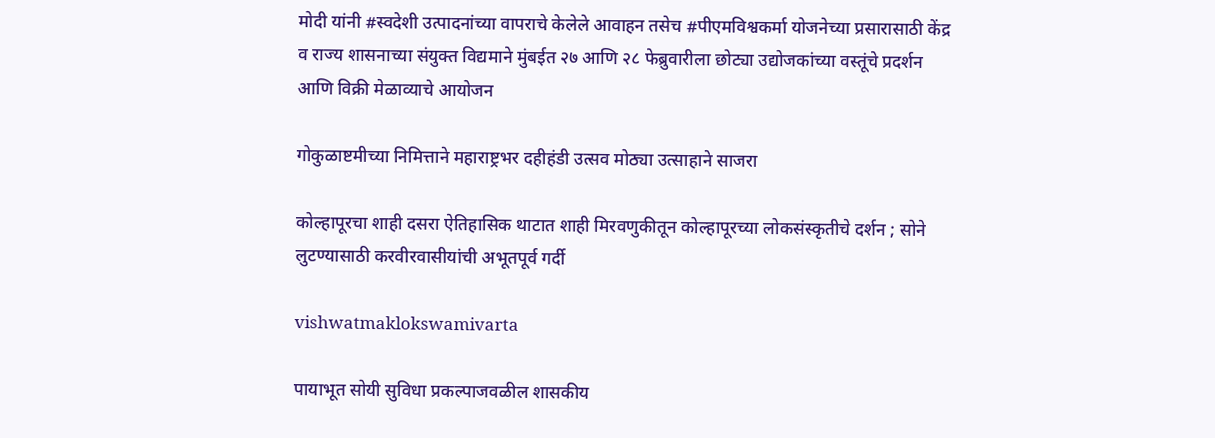मोदी यांनी #स्वदेशी उत्पादनांच्या वापराचे केलेले आवाहन तसेच #पीएमविश्वकर्मा योजनेच्या प्रसारासाठी केंद्र व राज्य शासनाच्या संयुक्त विद्यमाने मुंबईत २७ आणि २८ फेब्रुवारीला छोट्या उद्योजकांच्या वस्तूंचे प्रदर्शन आणि विक्री मेळाव्याचे आयोजन

गोकुळाष्टमीच्या निमित्ताने महाराष्ट्रभर दहीहंडी उत्सव मोठ्या उत्साहाने साजरा

कोल्हापूरचा शाही दसरा ऐतिहासिक थाटात शाही मिरवणुकीतून कोल्हापूरच्या लोकसंस्कृतीचे दर्शन ; सोने लुटण्यासाठी करवीरवासीयांची अभूतपूर्व गर्दी

vishwatmaklokswamivarta

पायाभूत सोयी सुविधा प्रकल्पाजवळील शासकीय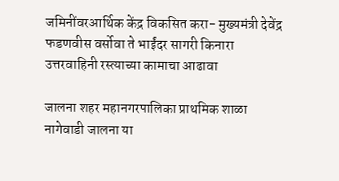जमिनींवरआर्थिक केंद्र विकसित करा- मुख्यमंत्री देवेंद्र फडणवीस वर्सोवा ते भाईंदर सागरी किनारा उत्तरवाहिनी रस्त्याच्या कामाचा आढावा

जालना शहर महानगरपालिका प्राथमिक शाळा नागेवाडी जालना या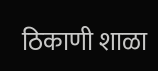ठिकाणी शाळा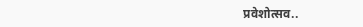प्रवेशोत्सव..